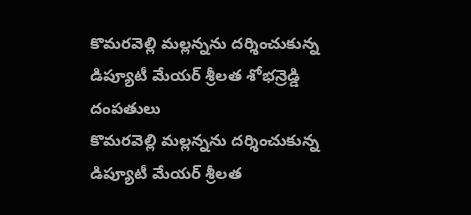కొమరవెల్లి మల్లన్నను దర్శించుకున్న డిప్యూటీ మేయర్ శ్రీలత శోభన్రెడ్డి దంపతులు
కొమరవెల్లి మల్లన్నను దర్శించుకున్న డిప్యూటీ మేయర్ శ్రీలత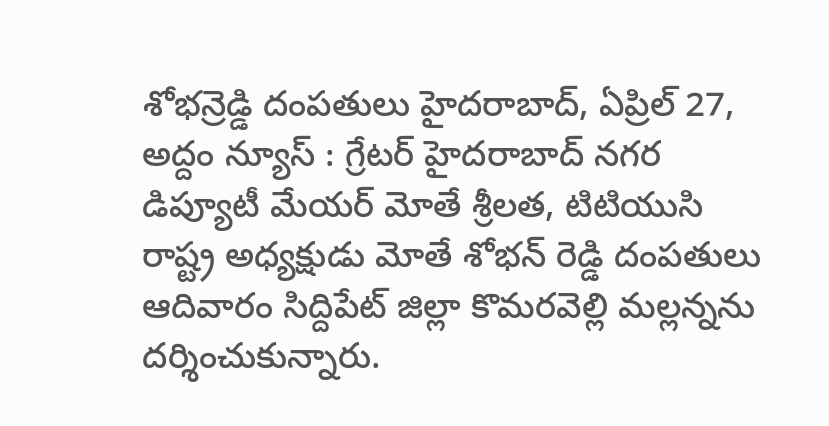శోభన్రెడ్డి దంపతులు హైదరాబాద్, ఏప్రిల్ 27, అద్దం న్యూస్ : గ్రేటర్ హైదరాబాద్ నగర డిప్యూటీ మేయర్ మోతే శ్రీలత, టిటియుసి రాష్ట్ర అధ్యక్షుడు మోతే శోభన్ రెడ్డి దంపతులు ఆదివారం సిద్దిపేట్ జిల్లా కొమరవెల్లి మల్లన్నను దర్శించుకున్నారు.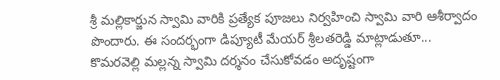శ్రీ మల్లికార్జున స్వామి వారికి ప్రత్యేక పూజలు నిర్వహించి స్వామి వారి ఆశీర్వాదం పొందారు. ఈ సందర్భంగా డిప్యూటీ మేయర్ శ్రీలతరెడ్డి మాట్లాడుతూ... కొమరవెల్లి మల్లన్న స్వామి దర్శనం చేసుకోవడం అదృష్టంగా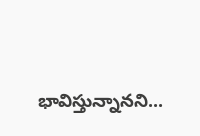భావిస్తున్నానని...